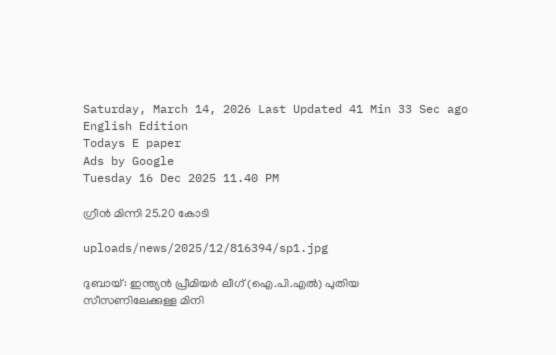Saturday, March 14, 2026 Last Updated 41 Min 33 Sec ago English Edition
Todays E paper
Ads by Google
Tuesday 16 Dec 2025 11.40 PM

ഗ്രീന്‍ മിന്നി 25.20 കോടി

uploads/news/2025/12/816394/sp1.jpg

ദുബായ്‌: ഇന്ത്യന്‍ പ്രീമിയര്‍ ലീഗ്‌ (ഐ.പി.എല്‍) പുതിയ സീസണിലേക്കുള്ള മിനി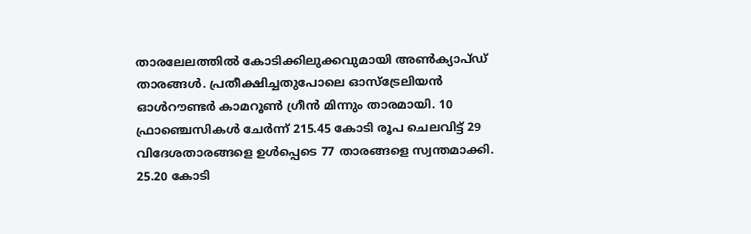താരലേലത്തില്‍ കോടിക്കിലുക്കവുമായി അണ്‍ക്യാപ്‌ഡ് താരങ്ങള്‍. പ്രതീക്ഷിച്ചതുപോലെ ഓസ്‌ട്രേലിയന്‍ ഓള്‍റൗണ്ടര്‍ കാമറൂണ്‍ ഗ്രീന്‍ മിന്നും താരമായി. 10 ഫ്രാഞ്ചെസികള്‍ ചേര്‍ന്ന്‌ 215.45 കോടി രൂപ ചെലവിട്ട്‌ 29 വിദേശതാരങ്ങളെ ഉള്‍പ്പെടെ 77 താരങ്ങളെ സ്വന്തമാക്കി. 25.20 കോടി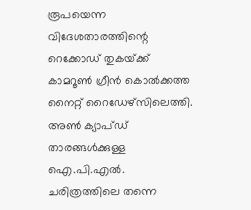രൂപയെന്ന വിദേശതാരത്തിന്റെ റെക്കോഡ്‌ തുകയ്‌ക്ക് കാമറൂണ്‍ ഗ്രീന്‍ കൊല്‍ക്കത്ത നൈറ്റ്‌ റൈഡേഴ്‌സിലെത്തി. അണ്‍ ക്യാപ്‌ഡ് താരങ്ങള്‍ക്കുള്ള ഐ.പി.എല്‍. ചരിത്രത്തിലെ തന്നെ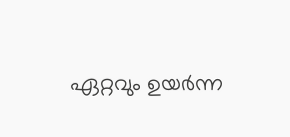ഏറ്റവും ഉയര്‍ന്ന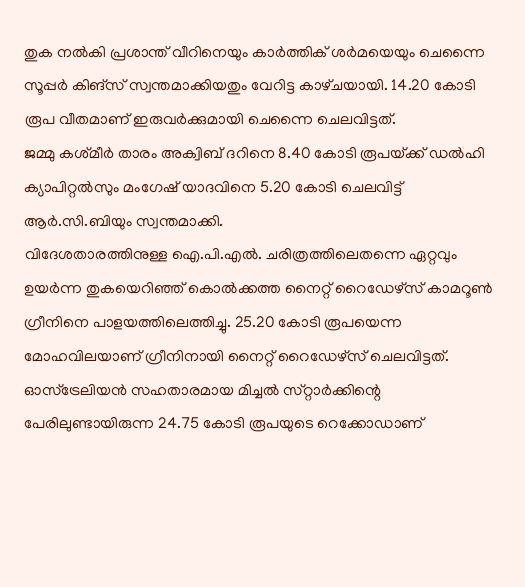തുക നല്‍കി പ്രശാന്ത്‌ വീറിനെയും കാര്‍ത്തിക്‌ ശര്‍മയെയും ചെന്നൈ സൂപ്പര്‍ കിങ്‌സ് സ്വന്തമാക്കിയതും വേറിട്ട കാഴ്‌ചയായി. 14.20 കോടി രൂപ വീതമാണ്‌ ഇരുവര്‍ക്കുമായി ചെന്നൈ ചെലവിട്ടത്‌.
ജമ്മു കശ്‌മീര്‍ താരം അക്വിബ്‌ ദറിനെ 8.40 കോടി രൂപയ്‌ക്ക് ഡല്‍ഹി ക്യാപിറ്റല്‍സും മംഗേഷ്‌ യാദവിനെ 5.20 കോടി ചെലവിട്ട്‌ ആര്‍.സി.ബിയും സ്വന്തമാക്കി.
വിദേശതാരത്തിനുള്ള ഐ.പി.എല്‍. ചരിത്രത്തിലെതന്നെ ഏറ്റവും ഉയര്‍ന്ന തുകയെറിഞ്ഞ്‌ കൊല്‍ക്കത്ത നൈറ്റ്‌ റൈഡേഴ്‌സ് കാമറൂണ്‍ ഗ്രീനിനെ പാളയത്തിലെത്തിച്ചു. 25.20 കോടി രൂപയെന്ന മോഹവിലയാണ്‌ ഗ്രീനിനായി നൈറ്റ്‌ റൈഡേഴ്‌സ് ചെലവിട്ടത്‌. ഓസ്‌ട്രേലിയന്‍ സഹതാരമായ മിച്ചല്‍ സ്‌റ്റാര്‍ക്കിന്റെ പേരിലുണ്ടായിരുന്ന 24.75 കോടി രൂപയുടെ റെക്കോഡാണ്‌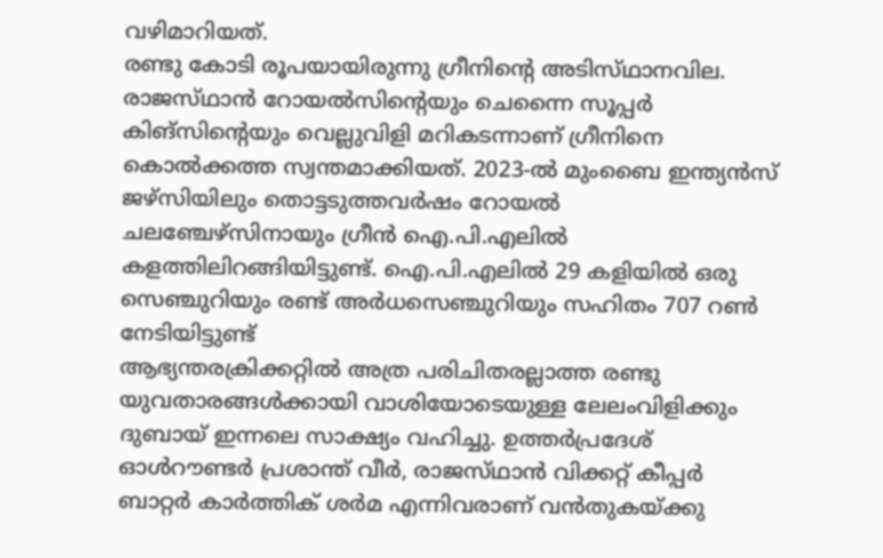വഴിമാറിയത്‌.
രണ്ടു കോടി രൂപയായിരുന്നു ഗ്രീനിന്റെ അടിസ്‌ഥാനവില. രാജസ്‌ഥാന്‍ റോയല്‍സിന്റെയും ചെന്നൈ സൂപ്പര്‍ കിങ്‌സിന്റെയും വെല്ലുവിളി മറികടന്നാണ്‌ ഗ്രീനിനെ കൊല്‍ക്കത്ത സ്വന്തമാക്കിയത്‌. 2023-ല്‍ മുംബൈ ഇന്ത്യന്‍സ്‌ ജഴ്‌സിയിലും തൊട്ടടുത്തവര്‍ഷം റോയല്‍ ചലഞ്ചേഴ്‌സിനായും ഗ്രീന്‍ ഐ.പി.എലില്‍ കളത്തിലിറങ്ങിയിട്ടുണ്ട്‌. ഐ.പി.എലില്‍ 29 കളിയില്‍ ഒരു സെഞ്ചുറിയും രണ്ട്‌ അര്‍ധസെഞ്ചുറിയും സഹിതം 707 റണ്‍ നേടിയിട്ടുണ്ട്‌
ആഭ്യന്തരക്രിക്കറ്റില്‍ അത്ര പരിചിതരല്ലാത്ത രണ്ടു യുവതാരങ്ങള്‍ക്കായി വാശിയോടെയുള്ള ലേലംവിളിക്കും ദുബായ്‌ ഇന്നലെ സാക്ഷ്യം വഹിച്ചു. ഉത്തര്‍പ്രദേശ്‌ ഓള്‍റൗണ്ടര്‍ പ്രശാന്ത്‌ വീര്‍, രാജസ്‌ഥാന്‍ വിക്കറ്റ്‌ കീപ്പര്‍ ബാറ്റര്‍ കാര്‍ത്തിക്‌ ശര്‍മ എന്നിവരാണ്‌ വന്‍തുകയ്‌ക്കു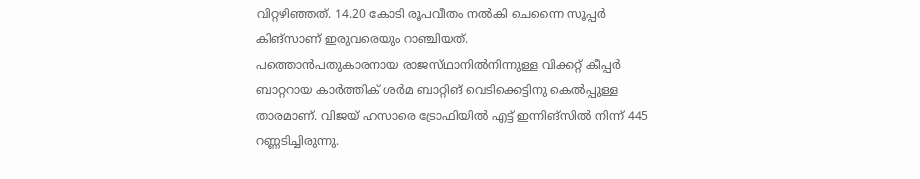വിറ്റഴിഞ്ഞത്‌. 14.20 കോടി രൂപവീതം നല്‍കി ചെന്നൈ സൂപ്പര്‍ കിങ്‌സാണ്‌ ഇരുവരെയും റാഞ്ചിയത്‌.
പത്തൊന്‍പതുകാരനായ രാജസ്‌ഥാനില്‍നിന്നുള്ള വിക്കറ്റ്‌ കീപ്പര്‍ ബാറ്ററായ കാര്‍ത്തിക്‌ ശര്‍മ ബാറ്റിങ്‌ വെടിക്കെട്ടിനു കെല്‍പ്പുള്ള താരമാണ്‌. വിജയ്‌ ഹസാരെ ട്രോഫിയില്‍ എട്ട്‌ ഇന്നിങ്‌സില്‍ നിന്ന്‌ 445 റണ്ണടിച്ചിരുന്നു.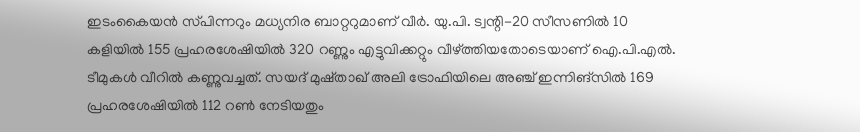ഇടംകൈയന്‍ സ്‌പിന്നറും മധ്യനിര ബാറ്ററുമാണ്‌ വീര്‍. യു.പി. ട്വന്റി-20 സീസണില്‍ 10 കളിയില്‍ 155 പ്രഹരശേഷിയില്‍ 320 റണ്ണും എട്ടുവിക്കറ്റും വീഴ്‌ത്തിയതോടെയാണ്‌ ഐ.പി.എല്‍. ടീമുകള്‍ വീറില്‍ കണ്ണുവച്ചത്‌. സയദ്‌ മുഷ്‌താഖ്‌ അലി ട്രോഫിയിലെ അഞ്ച്‌ ഇന്നിങ്‌സില്‍ 169 പ്രഹരശേഷിയില്‍ 112 റണ്‍ നേടിയതും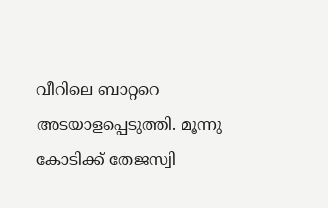വീറിലെ ബാറ്ററെ അടയാളപ്പെടുത്തി. മൂന്നു കോടിക്ക്‌ തേജസ്വി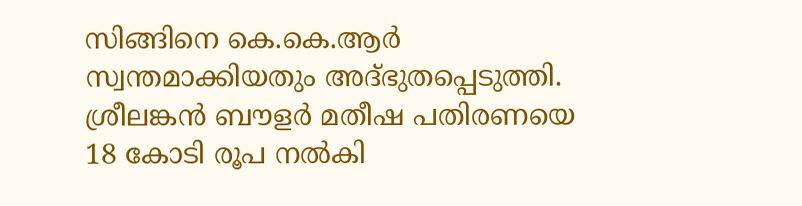സിങ്ങിനെ കെ.കെ.ആര്‍ സ്വന്തമാക്കിയതും അദ്‌ഭുതപ്പെടുത്തി.
ശ്രീലങ്കന്‍ ബൗളര്‍ മതീഷ പതിരണയെ 18 കോടി രൂപ നല്‍കി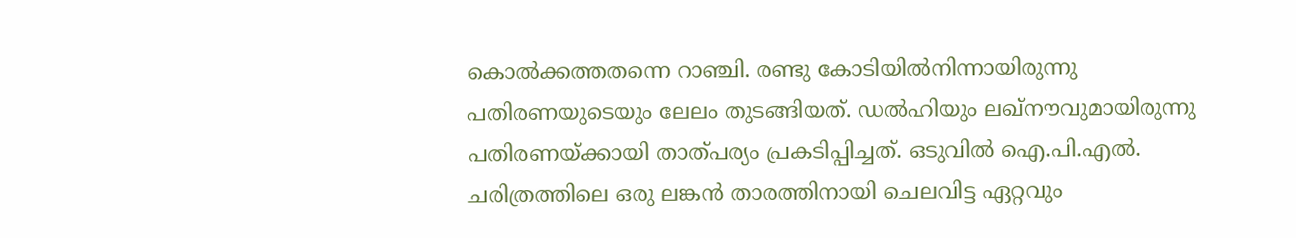കൊല്‍ക്കത്തതന്നെ റാഞ്ചി. രണ്ടു കോടിയില്‍നിന്നായിരുന്നു പതിരണയുടെയും ലേലം തുടങ്ങിയത്‌. ഡല്‍ഹിയും ലഖ്‌നൗവുമായിരുന്നു പതിരണയ്‌ക്കായി താത്‌പര്യം പ്രകടിപ്പിച്ചത്‌. ഒടുവില്‍ ഐ.പി.എല്‍. ചരിത്രത്തിലെ ഒരു ലങ്കന്‍ താരത്തിനായി ചെലവിട്ട ഏറ്റവും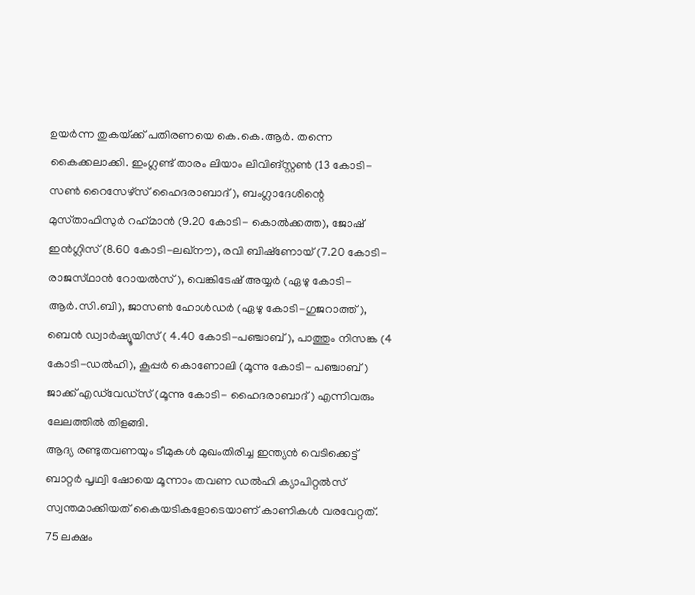ഉയര്‍ന്ന തുകയ്‌ക്ക് പതിരണയെ കെ.കെ.ആര്‍. തന്നെ കൈക്കലാക്കി. ഇംഗ്ലണ്ട്‌ താരം ലിയാം ലിവിങ്‌സ്റ്റണ്‍ (13 കോടി-സണ്‍ റൈസേഴ്‌സ് ഹൈദരാബാദ്‌), ബംഗ്ലാദേശിന്റെ മുസ്‌താഫിസുര്‍ റഹ്‌മാന്‍ (9.20 കോടി- കൊല്‍ക്കത്ത), ജോഷ്‌ ഇന്‍ഗ്ലിസ്‌ (8.60 കോടി-ലഖ്‌നൗ), രവി ബിഷ്‌ണോയ്‌ (7.20 കോടി-രാജസ്‌ഥാന്‍ റോയല്‍സ്‌), വെങ്കിടേഷ്‌ അയ്യര്‍ (ഏഴു കോടി-ആര്‍.സി.ബി), ജാസണ്‍ ഹോള്‍ഡര്‍ (ഏഴു കോടി-ഗുജറാത്ത്‌), ബെന്‍ ഡ്വാര്‍ഷ്യൂയിസ്‌ ( 4.40 കോടി-പഞ്ചാബ്‌), പാത്തും നിസങ്ക (4 കോടി-ഡല്‍ഹി), കൂപ്പര്‍ കൊണോലി (മൂന്നു കോടി- പഞ്ചാബ്‌) ജാക്ക്‌ എഡ്‌വേഡ്‌സ് (മൂന്നു കോടി- ഹൈദരാബാദ്‌) എന്നിവരും ലേലത്തില്‍ തിളങ്ങി.
ആദ്യ രണ്ടുതവണയും ടീമുകള്‍ മുഖംതിരിച്ച ഇന്ത്യന്‍ വെടിക്കെട്ട്‌ ബാറ്റര്‍ പൃഥ്വി ഷോയെ മൂന്നാം തവണ ഡല്‍ഹി ക്യാപിറ്റല്‍സ്‌ സ്വന്തമാക്കിയത്‌ കൈയടികളോടെയാണ്‌ കാണികള്‍ വരവേറ്റത്‌. 75 ലക്ഷം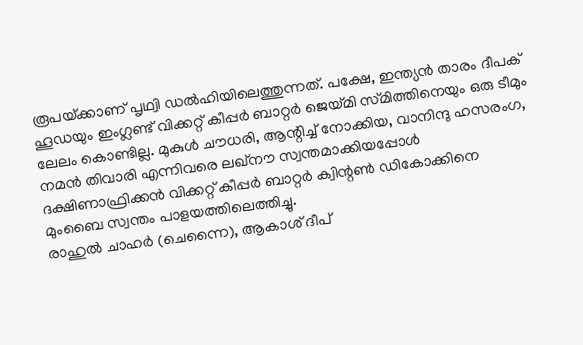രൂപയ്‌ക്കാണ്‌ പൃഥ്വി ഡല്‍ഹിയിലെത്തുന്നത്‌. പക്ഷേ, ഇന്ത്യന്‍ താരം ദീപക്‌ ഹൂഡയും ഇംഗ്ലണ്ട്‌ വിക്കറ്റ്‌ കീപ്പര്‍ ബാറ്റര്‍ ജെയ്‌മി സ്‌മിത്തിനെയും ഒരു ടീമും ലേലം കൊണ്ടില്ല. മുകുള്‍ ചൗധരി, ആന്റിച്ച്‌ നോക്കിയ, വാനിന്ദു ഹസരംഗ, നമന്‍ തിവാരി എന്നിവരെ ലഖ്‌നൗ സ്വന്തമാക്കിയപ്പോള്‍ ദക്ഷിണാഫ്രിക്കന്‍ വിക്കറ്റ്‌ കീപ്പര്‍ ബാറ്റര്‍ ക്വിന്റണ്‍ ഡികോക്കിനെ മുംബൈ സ്വന്തം പാളയത്തിലെത്തിച്ചു.
രാഹുല്‍ ചാഹര്‍ (ചെന്നൈ), ആകാശ്‌ ദീപ്‌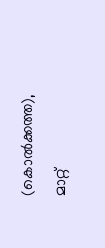(കൊല്‍ക്കത്ത), മാറ്റ്‌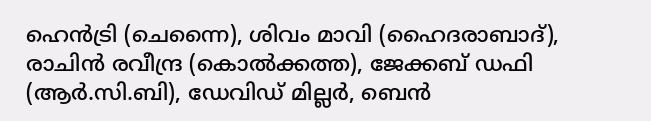ഹെന്‍ട്രി (ചെന്നൈ), ശിവം മാവി (ഹൈദരാബാദ്‌), രാചിന്‍ രവീന്ദ്ര (കൊല്‍ക്കത്ത), ജേക്കബ്‌ ഡഫി (ആര്‍.സി.ബി), ഡേവിഡ്‌ മില്ലര്‍, ബെന്‍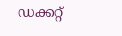ഡക്കറ്റ്‌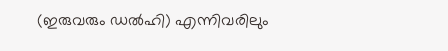(ഇരുവരും ഡല്‍ഹി) എന്നിവരിലും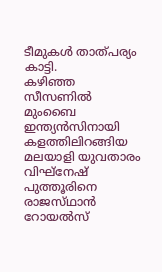ടീമുകള്‍ താത്‌പര്യം കാട്ടി.
കഴിഞ്ഞ സീസണില്‍ മുംബൈ ഇന്ത്യന്‍സിനായി കളത്തിലിറങ്ങിയ മലയാളി യുവതാരം വിഘ്‌നേഷ്‌ പുത്തൂരിനെ രാജസ്‌ഥാന്‍ റോയല്‍സ്‌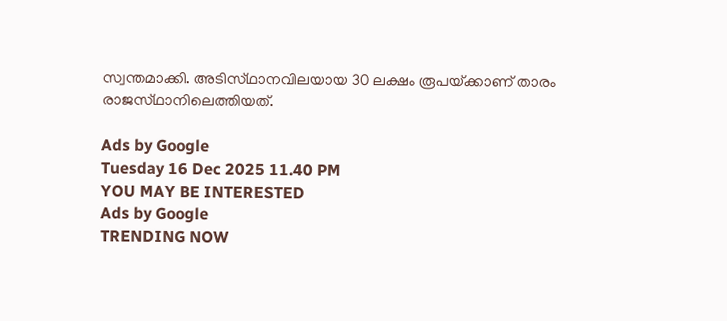സ്വന്തമാക്കി. അടിസ്‌ഥാനവിലയായ 30 ലക്ഷം രൂപയ്‌ക്കാണ്‌ താരം രാജസ്‌ഥാനിലെത്തിയത്‌.

Ads by Google
Tuesday 16 Dec 2025 11.40 PM
YOU MAY BE INTERESTED
Ads by Google
TRENDING NOW